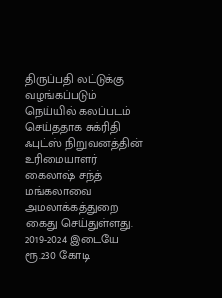திருப்பதி லட்டுக்கு வழங்கப்படும் நெய்யில் கலப்படம் செய்ததாக சுக்ரிதி ஃபுட்ஸ் நிறுவனத்தின் உரிமையாளர் கைலாஷ் சந்த் மங்கலாவை அமலாக்கத்துறை கைது செய்துள்ளது. 2019-2024 இடையே ரூ.230 கோடி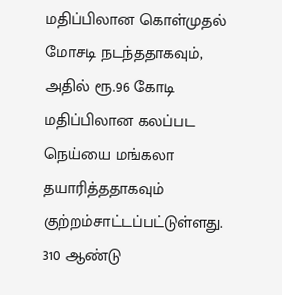மதிப்பிலான கொள்முதல் மோசடி நடந்ததாகவும், அதில் ரூ.96 கோடி மதிப்பிலான கலப்பட நெய்யை மங்கலா தயாரித்ததாகவும் குற்றம்சாட்டப்பட்டுள்ளது. 310 ஆண்டு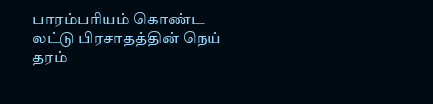பாரம்பரியம் கொண்ட லட்டு பிரசாதத்தின் நெய் தரம்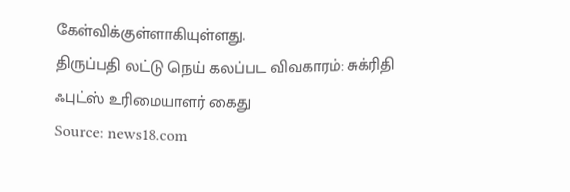கேள்விக்குள்ளாகியுள்ளது.
திருப்பதி லட்டு நெய் கலப்பட விவகாரம்: சுக்ரிதி ஃபுட்ஸ் உரிமையாளர் கைது
Source: news18.com